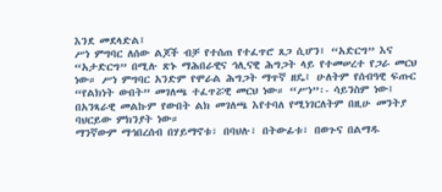እንደ መደላድል፤
ሥነ ምግባር ለሰው ልጆች ብቻ የተሰጠ የተፈጥሮ ጸጋ ሲሆን፤ “አድርግ” እና “አታድርግ” በሚሉ ጽኑ ማሕበራዊና ኅሊናዊ ሕግጋት ላይ የተመሠረተ የጋራ መርህ ነው። ሥነ ምግባር አንድም የሞራል ሕግጋት ማጥኛ ዘዴ፤ ሁለትም የሰብዓዊ ፍጡር “የልክነት ውበት” መገለጫ ተፈጥሯዊ መርህ ነው። “ሥነ”፡- ሳይንስም ነው፤ በአንጻራዊ መልኩም የውበት ልክ መገለጫ እየተባለ የሚነገርለትም በዚሁ መንትያ ባህርይው ምክንያት ነው።
ማንኛውም ማኅበረሰብ በሃይማኖቱ፣ በባህሉ፣ በትውፊቱ፣ በወጉና በልማዱ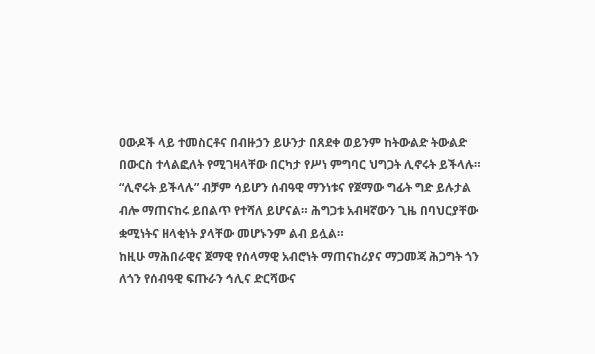ዐውዶች ላይ ተመስርቶና በብዙኃን ይሁንታ በጸደቀ ወይንም ከትውልድ ትውልድ በውርስ ተላልፎለት የሚገዛላቸው በርካታ የሥነ ምግባር ህግጋት ሊኖሩት ይችላሉ። “ሊኖሩት ይችላሉ” ብቻም ሳይሆን ሰብዓዊ ማንነቱና የጀማው ግፊት ግድ ይሉታል ብሎ ማጠናከሩ ይበልጥ የተሻለ ይሆናል። ሕግጋቱ አብዛኛውን ጊዜ በባህርያቸው ቋሚነትና ዘላቂነት ያላቸው መሆኑንም ልብ ይሏል።
ከዚሁ ማሕበራዊና ጀማዊ የሰላማዊ አብሮነት ማጠናከሪያና ማጋመጃ ሕጋግት ጎን ለጎን የሰብዓዊ ፍጡራን ኅሊና ድርሻውና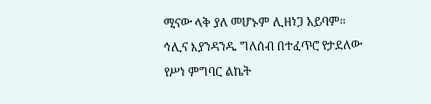ሚናው ላቅ ያለ መሆኑም ሊዘነጋ አይባም። ኅሊና እያንዳንዱ ግለሰብ በተፈጥሮ የታደለው የሥነ ምግባር ልኬት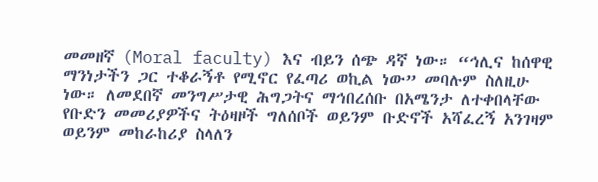መመዘኛ (Moral faculty) እና ብይን ሰጭ ዳኛ ነው። “ኅሊና ከሰዋዊ ማንነታችን ጋር ተቆራኝቶ የሚኖር የፈጣሪ ወኪል ነው” መባሉም ስለዚሁ ነው። ለመደበኛ መንግሥታዊ ሕግጋትና ማኅበረሰቡ በአሜንታ ለተቀበላቸው የቡድን መመሪያዎችና ትዕዛዞች ግለሰቦች ወይንም ቡድኖች አሻፈረኝ አንገዛም ወይንም መከራከሪያ ስላለን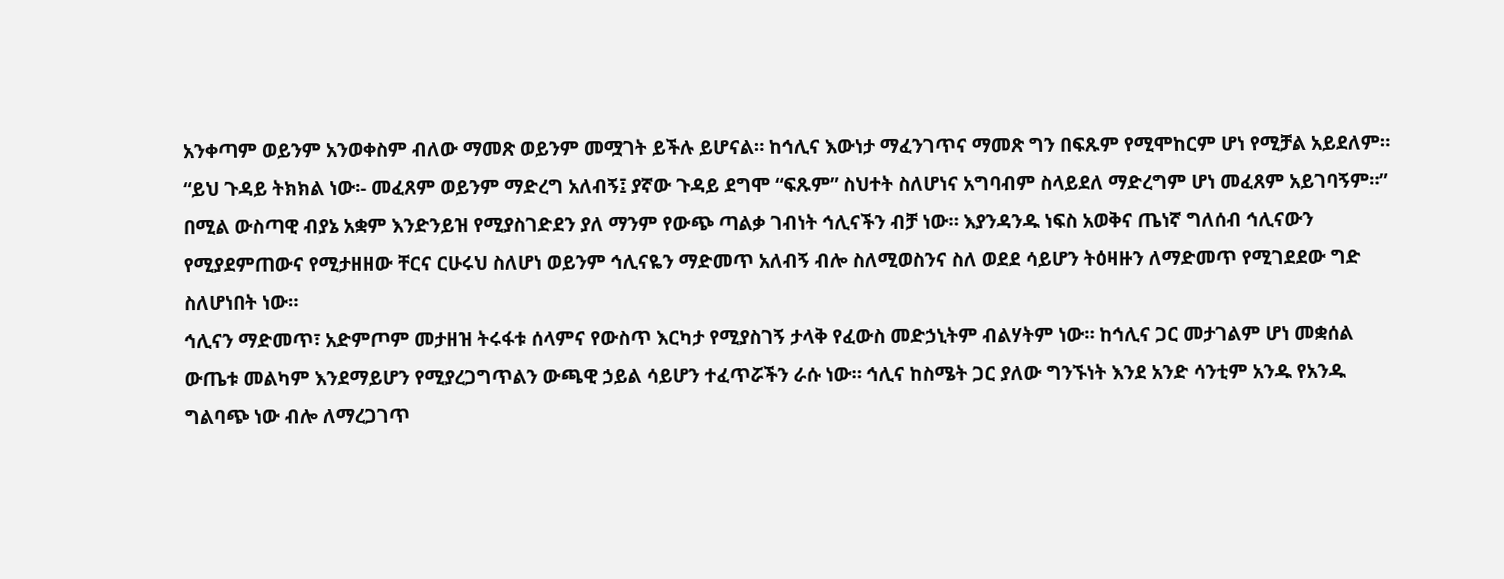አንቀጣም ወይንም አንወቀስም ብለው ማመጽ ወይንም መሟገት ይችሉ ይሆናል። ከኅሊና እውነታ ማፈንገጥና ማመጽ ግን በፍጹም የሚሞከርም ሆነ የሚቻል አይደለም።
“ይህ ጉዳይ ትክክል ነው፡- መፈጸም ወይንም ማድረግ አለብኝ፤ ያኛው ጉዳይ ደግሞ “ፍጹም” ስህተት ስለሆነና አግባብም ስላይደለ ማድረግም ሆነ መፈጸም አይገባኝም።” በሚል ውስጣዊ ብያኔ አቋም እንድንይዝ የሚያስገድደን ያለ ማንም የውጭ ጣልቃ ገብነት ኅሊናችን ብቻ ነው። እያንዳንዱ ነፍስ አወቅና ጤነኛ ግለሰብ ኅሊናውን የሚያደምጠውና የሚታዘዘው ቸርና ርሁሩህ ስለሆነ ወይንም ኅሊናዬን ማድመጥ አለብኝ ብሎ ስለሚወስንና ስለ ወደደ ሳይሆን ትዕዛዙን ለማድመጥ የሚገደደው ግድ ስለሆነበት ነው።
ኅሊናን ማድመጥ፣ አድምጦም መታዘዝ ትሩፋቱ ሰላምና የውስጥ እርካታ የሚያስገኝ ታላቅ የፈውስ መድኃኒትም ብልሃትም ነው። ከኅሊና ጋር መታገልም ሆነ መቋሰል ውጤቱ መልካም እንደማይሆን የሚያረጋግጥልን ውጫዊ ኃይል ሳይሆን ተፈጥሯችን ራሱ ነው። ኅሊና ከስሜት ጋር ያለው ግንኙነት እንደ አንድ ሳንቲም አንዱ የአንዱ ግልባጭ ነው ብሎ ለማረጋገጥ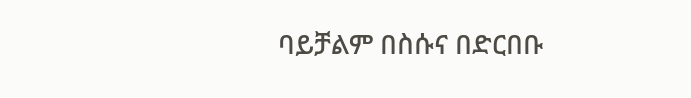ባይቻልም በስሱና በድርበቡ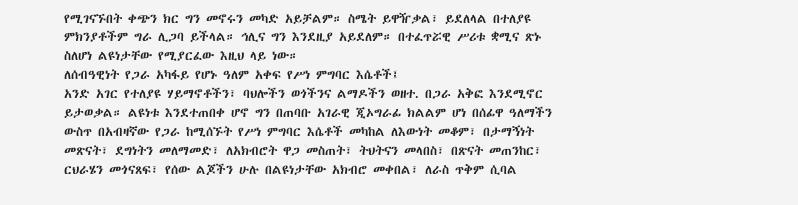የሚገናኙበት ቀጭን ክር ግን መኖሩን መካድ አይቻልም። ስሜት ይዋዥቃል፣ ይደለላል በተለያዩ ምክንያቶችም ግራ ሊጋባ ይችላል። ኅሊና ግን እንደዚያ አይደለም። በተፈጥሯዊ ሥሪቱ ቋሚና ጽኑ ስለሆነ ልዩነታቸው የሚያርፈው እዚህ ላይ ነው።
ለሰብዓዊነት የጋራ አካፋይ የሆኑ ዓለም አቀፍ የሥነ ምግባር እሴቶች፤
አንድ አገር የተለያዩ ሃይማኖቶችን፣ ባህሎችን ወጎችንና ልማዶችን ወዘተ. በጋራ አቅፎ እንደሚኖር ይታወቃል። ልዩነቱ እንደተጠበቀ ሆኖ ግን በጠባቡ አገራዊ ጂኦግራፊ ክልልም ሆነ በሰፊዋ ዓለማችን ውስጥ በአብዛኛው የጋራ ከሚሰኙት የሥነ ምግባር እሴቶች መካከል ለእውነት መቆም፣ በታማኝነት መጽናት፣ ደግነትን መለማመድ፣ ለአክብሮት ዋጋ መስጠት፣ ትህትናን መላበስ፣ በጽናት መጠንከር፣ ርህራሄን መጎናጸፍ፣ የሰው ልጆችን ሁሉ በልዩነታቸው አክብሮ መቀበል፣ ለራስ ጥቅም ሲባል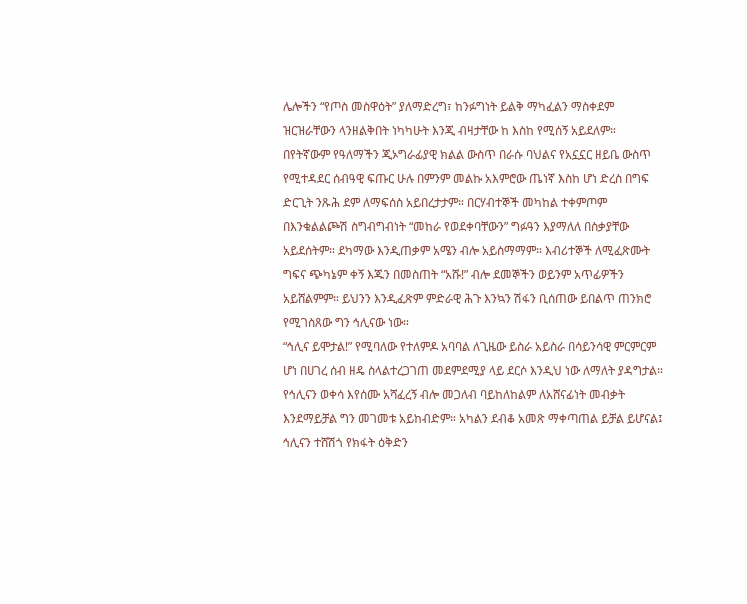ሌሎችን “የጦስ መስዋዕት” ያለማድረግ፣ ከንፉግነት ይልቅ ማካፈልን ማስቀደም ዝርዝራቸውን ላንዘልቅበት ነካካሁት እንጂ ብዛታቸው ከ እስከ የሚሰኝ አይደለም።
በየትኛውም የዓለማችን ጂኦግራፊያዊ ክልል ውስጥ በራሱ ባህልና የአኗኗር ዘይቤ ውስጥ የሚተዳደር ሰብዓዊ ፍጡር ሁሉ በምንም መልኩ አእምሮው ጤነኛ እስከ ሆነ ድረስ በግፍ ድርጊት ንጹሕ ደም ለማፍሰስ አይበረታታም። በርሃብተኞች መካከል ተቀምጦም በእንቁልልጮሽ ስግብግብነት “መከራ የወደቀባቸውን” ግፉዓን እያማለለ በስቃያቸው አይደሰትም። ደካማው እንዲጠቃም አሜን ብሎ አይስማማም። እብሪተኞች ለሚፈጽሙት ግፍና ጭካኔም ቀኝ እጁን በመስጠት “አሹ!” ብሎ ደመኞችን ወይንም አጥፊዎችን አይሸልምም። ይህንን እንዲፈጽም ምድራዊ ሕጉ እንኳን ሽፋን ቢሰጠው ይበልጥ ጠንክሮ የሚገስጸው ግን ኅሊናው ነው።
“ኅሊና ይሞታል!” የሚባለው የተለምዶ አባባል ለጊዜው ይስራ አይስራ በሳይንሳዊ ምርምርም ሆነ በሀገረ ሰብ ዘዴ ስላልተረጋገጠ መደምደሚያ ላይ ደርሶ እንዲህ ነው ለማለት ያዳግታል። የኅሊናን ወቀሳ እየሰሙ አሻፈረኝ ብሎ መጋለብ ባይከለከልም ለአሸናፊነት መብቃት እንደማይቻል ግን መገመቱ አይከብድም። አካልን ደብቆ አመጽ ማቀጣጠል ይቻል ይሆናል፤ ኅሊናን ተሸሽጎ የክፋት ዕቅድን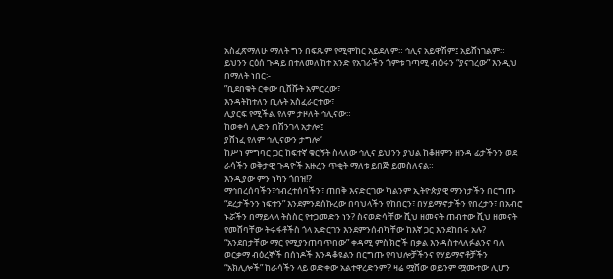አስፈጽማለሁ ማለት ግን በፍጹም የሚሞከር አይደለም። ኅሊና አይዋሽም፤ አይሸነገልም። ይህንን ርዕሰ ጉዳይ በተለመለከተ አንድ የአገራችን ጎምቱ ገጣሚ ብዕሩን “ያናገረው” እንዲህ በማለት ነበር፡-
”ቢደበቁት ርቀው ቢሸሹት አምርረው፣
እንዳትከተለን ቢሉት አስፈራርተው፣
ሊያርፍ የሚችል የለም ታዞለት ኅሊናው።
ከወቀሳ ሊድን በሽንገላ አታሎ፤
ያሸነፈ የለም ኅሊናውን ታግሎ‘
ከሥነ ምግባር ጋር ከፍተኛ ቁርኝት ስላለው ኅሊና ይህንን ያህል ከቆዘምን ዘንዳ ፊታችንን ወደ ራሳችን ወቅታዊ ጉዳዮች አዙረን ጥቂት ማለቱ ይበጅ ይመስለናል።
እንዲያው ምን ነካን ጎበዝ!?
ማኅበረሰባችን፣ኅብረተሰባችን፣ ጠበቅ እናድርገው ካልንም ኢትዮጵያዊ ማንነታችን በርግጡ “ደረታችንን ነፍተን” እንደምንደሰኩረው በባህላችን የከበርን፣ በሃይማኖታችን የበረታን፣ በአብሮ ኑሯችን በማይላላ ትስስር የተጋመድን ነን? ስናወድሳቸው ሺህ ዘመናት ጠብተው ሺህ ዘመናት የመሸባቸው ትሩፋቶችስ ጎላ አድርገን እንደምንሰብካቸው ከእኛ ጋር እንደከበሩ አሉ? “አንደበታቸው ማር የሚያንጠባጥበው” ቀዳሚ ምስክሮች በቃል እንዳስተላለፉልንና ባለ ወርቃማ ብዕረኞች በሰነዶች እንዳቆዩልን በርግጡ የባህሎቻችንና የሃይማኖቶቻችን “አክሊሎች” ከራሳችን ላይ ወድቀው አልተዋረድንም? ዛሬ ሟሸው ወይንም ሟሙተው ሊሆን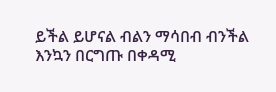ይችል ይሆናል ብልን ማሳበብ ብንችል እንኳን በርግጡ በቀዳሚ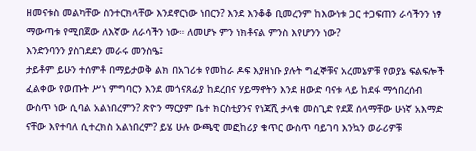ዘመናቱስ መልካቸው ስንተርክላቸው እንደኖርነው ነበርን? እንደ እንቆቆ ቢመረንም ከእውነቱ ጋር ተጋፍጠን ራሳችንን ነፃ ማውጣቱ የሚበጀው ለእኛው ለራሳችን ነው። ለመሆኑ ምን ነክቶናል ምንስ እየሆንን ነው?
እንድንባንን ያስገደደን መራሩ መንስዔ፤
ታይቶም ይሁን ተሰምቶ በማይታወቅ ልክ በአገሪቱ የመከራ ዶፍ እያዘነቡ ያሉት ግፈኞቹና አረመኔዎቹ የወያኔ ፍልፍሎች ፈልቀው የወጡት ሥነ ምግባርን እንደ መጎናጸፊያ ከደረበና ሃይማኖትን እንደ ዘውድ ባናቱ ላይ ከደፋ ማኅበረሰብ ውስጥ ነው ሲባል አልነበረምን? ጽዮን ማርያም ቤተ ክርስቲያንና የነጃሺ ታላቁ መስጊድ የደጀ ሰላማቸው ሁነኛ አእማድ ናቸው እየተባለ ሲተረክስ አልነበረም? ይሄ ሁሉ ውጫዊ መፎከሪያ ቁጥር ውስጥ ባይገባ እንኳን ወራሪዎቹ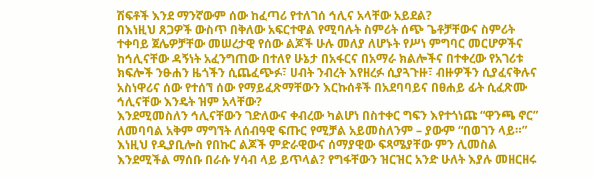ሽፍቶች እንደ ማንኛውም ሰው ከፈጣሪ የተለገሰ ኅሊና አላቸው አይደል?
በእነዚህ ጸጋዎች ውስጥ በቅለው አፍርተዋል የሚባሉት ስምሪት ሰጭ ጌቶቻቸውና ስምሪት ተቀባይ ጀሌዎቻቸው መሠረታዊ የሰው ልጆች ሁሉ መለያ ለሆኑት የሥነ ምግባር መርሆዎችና ከኅሊናቸው ዳኝነት አፈንግጠው በተለየ ሁኔታ በአፋርና በአማራ ክልሎችና በተቀረው የአገሪቱ ክፍሎች ንፁሐን ዜጎችን ሲጨፈጭፉ፣ ሀብት ንብረት እየዘረፉ ሲያጓጉዙ፣ ብዙዎችን ሲያፈናቅሉና አስነዋሪና ሰው የተሰኘ ሰው የማይፈጽማቸውን እርኩሰቶች በአደባባይና በፀሐይ ፊት ሲፈጽሙ ኅሊናቸው እንዴት ዝም አላቸው?
እንደሚመስለን ኅሊናቸውን ገድለውና ቀብረው ካልሆነ በስተቀር ግፍን እየተጎነጩ “ዋንጫ ኖር” ለመባባል አቅም ማግኘት ለሰብዓዊ ፍጡር የሚቻል አይመስለንም – ያውም “በወገን ላይ።” እነዚህ የዲያቢሎስ የበኩር ልጆች ምድራዊውና ሰማያዊው ፍጻሜያቸው ምን ሊመስል እንደሚችል ማሰቡ በራሱ ሃሳብ ላይ ይጥላል? የግፋቸውን ዝርዝር አንድ ሁለት እያሉ መዘርዘሩ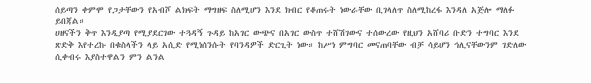ሰይጣን ቀምሞ የጋታቸውን የአብሾ ልክፍት ማግዘፍ ስለሚሆን እንደ ክብር የቆጠሩት ነውራቸው ቢገላለጥ ስለሚከረፋ እንዳለ አጅሎ ማለፉ ይበጃል።
ሀዘናችን ቅጥ እንዲያጣ የሚያደርገው ተጓዳኝ ጉዳይ ከአገር ውጭና በአገር ውስጥ ተሸሽገውና ተሰውረው የዚህን አሸባሪ ቡድን ተግባር እንደ ጽድቅ እየተረኩ በቁስላችን ላይ አሲድ የሚነሰንሱት የባንዳዎች ድርጊት ነው። ከሥነ ምግባር መናጠባቸው ብቻ ሳይሆን ኅሊናቸውንም ገድለው ሲቀብሩ እያስተዋልን ምን ልንል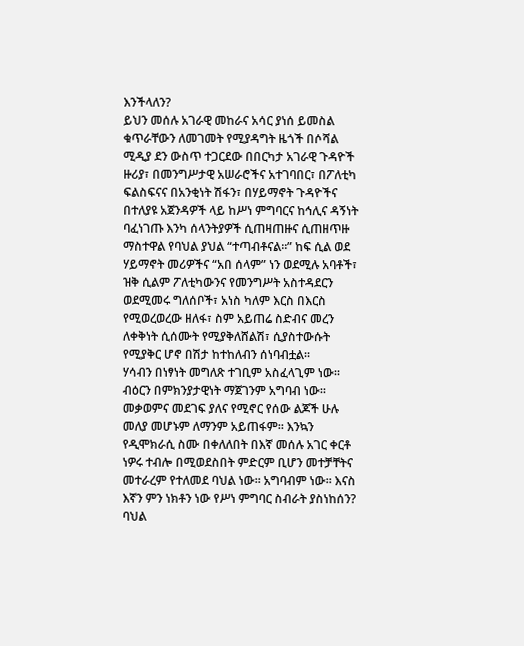እንችላለን?
ይህን መሰሉ አገራዊ መከራና አሳር ያነሰ ይመስል ቁጥራቸውን ለመገመት የሚያዳግት ዜጎች በሶሻል ሚዲያ ደን ውስጥ ተጋርደው በበርካታ አገራዊ ጉዳዮች ዙሪያ፣ በመንግሥታዊ አሠራሮችና አተገባበር፣ በፖለቲካ ፍልስፍናና በአንቂነት ሽፋን፣ በሃይማኖት ጉዳዮችና በተለያዩ አጀንዳዎች ላይ ከሥነ ምግባርና ከኅሊና ዳኝነት ባፈነገጡ እንካ ሰላንትያዎች ሲጠዛጠዙና ሲጠዘጥዙ ማስተዋል የባህል ያህል “ተጣብቶናል።” ከፍ ሲል ወደ ሃይማኖት መሪዎችና “አበ ሰላም” ነን ወደሚሉ አባቶች፣ ዝቅ ሲልም ፖለቲካውንና የመንግሥት አስተዳደርን ወደሚመሩ ግለሰቦች፣ አነስ ካለም እርስ በእርስ የሚወረወረው ዘለፋ፣ ስም አይጠሬ ስድብና መረን ለቀቅነት ሲሰሙት የሚያቅለሸልሽ፣ ሲያስተውሱት የሚያቅር ሆኖ በሽታ ከተከለብን ሰነባብቷል።
ሃሳብን በነፃነት መግለጽ ተገቢም አስፈላጊም ነው። ብዕርን በምክንያታዊነት ማጀገንም አግባብ ነው። መቃወምና መደገፍ ያለና የሚኖር የሰው ልጆች ሁሉ መለያ መሆኑም ለማንም አይጠፋም። እንኳን የዲሞክራሲ ስሙ በቀለለበት በእኛ መሰሉ አገር ቀርቶ ነዎሩ ተብሎ በሚወደስበት ምድርም ቢሆን መተቻቸትና መተራረም የተለመደ ባህል ነው። አግባብም ነው። እናስ እኛን ምን ነክቶን ነው የሥነ ምግባር ስብራት ያስነከሰን?
ባህል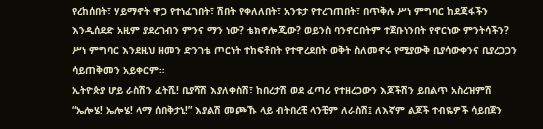የረከሰበት፣ ሃይማኖት ዋጋ የተነፈገበት፣ ሽበት የቀለለበት፣ አንቱታ የተረገጠበት፣ በጥቅሉ ሥነ ምግባር ከደጃፋችን እንዲሰደድ አዚም ያደረገብን ምንና ማን ነው? ቴክኖሎጂው? ወይንስ ባንኖርበትም ተጀቡነንበት የኖርነው ምንትሳችን? ሥነ ምግባር እንደዚህ ዘመን ድንገቴ ጦርነት ተከፍቶበት የተዋረደበት ወቅት ስለመኖሩ የሚያውቅ ቢያሳውቀንና ቢያረጋጋን ሳይጠቅመን አይቀርም።
ኢትዮጵያ ሆይ ራስሽን ፈትሺ! ቢያሻሽ እያለቀስሽ፣ ከበረታሽ ወደ ፈጣሪ የተዘረጋውን እጆችሽን ይበልጥ አስረዝምሽ “ኤሎሄ! ኤሎሄ! ላማ ሰበቅታኒ!” እያልሽ መጮኹ ላይ ብትበረቺ ላንቺም ለራስሽ፤ ለእኛም ልጆች ተብዬዎች ሳይበጀን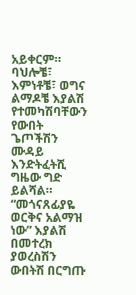አይቀርም። ባህሎቼ፣ እምነቶቼ፣ ወግና ልማዶቼ እያልሽ የተመካሽባቸውን የውበት ጌጦችሽን ሙዳይ እንድትፈትሺ ግዜው ግድ ይልሻል። “መጎናጸፊያዬ ወርቅና አልማዝ ነው” እያልሽ በመተረክ ያወረስሽን ውበትሽ በርግጡ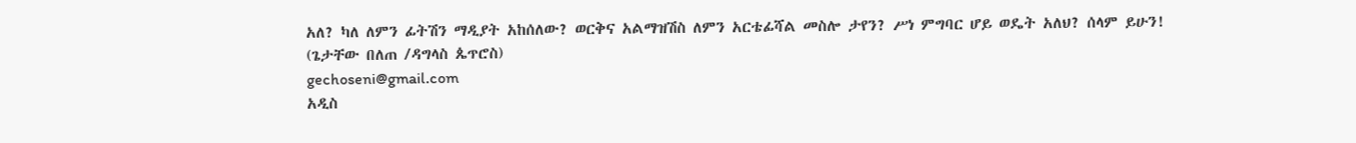አለ? ካለ ለምን ፊትሽን ማዲያት አከሰለው? ወርቅና አልማዝሽስ ለምን አርቴፊሻል መስሎ ታየን? ሥነ ምግባር ሆይ ወዴት አለህ? ሰላም ይሁን!
(ጌታቸው በለጠ /ዳግላስ ጴጥሮስ)
gechoseni@gmail.com
አዲስ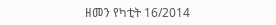ዘመን የካቲት 16/2014